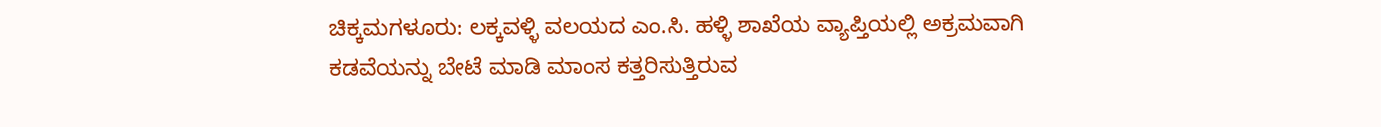ಚಿಕ್ಕಮಗಳೂರು: ಲಕ್ಕವಳ್ಳಿ ವಲಯದ ಎಂ.ಸಿ. ಹಳ್ಳಿ ಶಾಖೆಯ ವ್ಯಾಪ್ತಿಯಲ್ಲಿ ಅಕ್ರಮವಾಗಿ ಕಡವೆಯನ್ನು ಬೇಟೆ ಮಾಡಿ ಮಾಂಸ ಕತ್ತರಿಸುತ್ತಿರುವ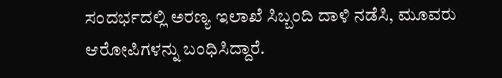ಸಂದರ್ಭದಲ್ಲಿ ಅರಣ್ಯ ಇಲಾಖೆ ಸಿಬ್ಬಂದಿ ದಾಳಿ ನಡೆಸಿ, ಮೂವರು ಆರೋಪಿಗಳನ್ನು ಬಂಧಿಸಿದ್ದಾರೆ.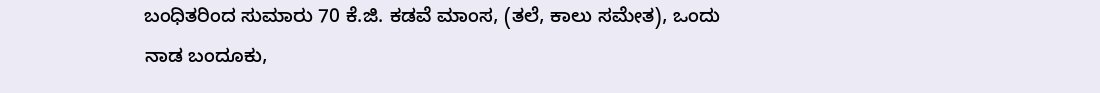ಬಂಧಿತರಿಂದ ಸುಮಾರು 70 ಕೆ.ಜಿ. ಕಡವೆ ಮಾಂಸ, (ತಲೆ, ಕಾಲು ಸಮೇತ), ಒಂದು ನಾಡ ಬಂದೂಕು,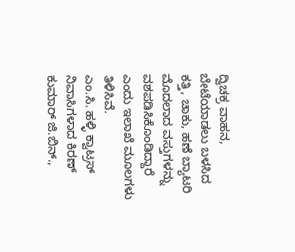ದ್ವಿಚಕ್ರ ವಾಹನ, ಬೇಟೆಯಾಡಲು ಬಳಸಿದ ಕತ್ತಿ, ಚಾಕು, ಹಣೆ ಬ್ಯಾಟರಿ ಮೊದಲಾದ ವಸ್ತುಗಳನ್ನು ವಶಪಡಿಸಿಕೊಂಡಿದ್ದಾರೆ ಎಂದು ಇಲಾಖೆ ಮೂಲಗಳು ತಿಳಿಸಿವೆ.
ಎಂ.ಸಿ. ಹಳ್ಳಿ ಕ್ವಾಟ್ರಸ್ ನಿವಾಸಿಗಳಾದ ಕಿರಣ್ ಕುಮಾರ್ ಜಿ.ಬಿನ್.,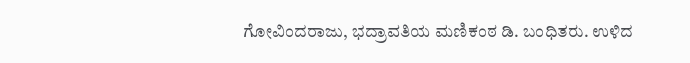ಗೋವಿಂದರಾಜು, ಭದ್ರಾವತಿಯ ಮಣಿಕಂಠ ಡಿ. ಬಂಧಿತರು. ಉಳಿದ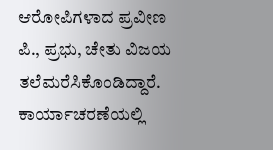ಆರೋಪಿಗಳಾದ ಪ್ರವೀಣ ಪಿ., ಪ್ರಭು, ಚೇತು ವಿಜಯ ತಲೆಮರೆಸಿಕೊಂಡಿದ್ದಾರೆ.
ಕಾರ್ಯಾಚರಣೆಯಲ್ಲಿ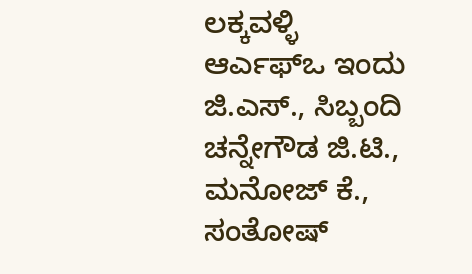ಲಕ್ಕವಳ್ಳಿ ಆರ್ಎಫ್ಒ ಇಂದು ಜಿ.ಎಸ್., ಸಿಬ್ಬಂದಿ ಚನ್ನೇಗೌಡ ಜಿ.ಟಿ., ಮನೋಜ್ ಕೆ., ಸಂತೋಷ್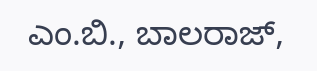ಎಂ.ಬಿ., ಬಾಲರಾಜ್,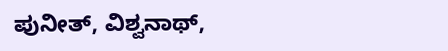ಪುನೀತ್, ವಿಶ್ವನಾಥ್,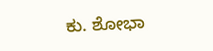ಕು. ಶೋಭಾ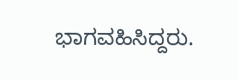ಭಾಗವಹಿಸಿದ್ದರು.